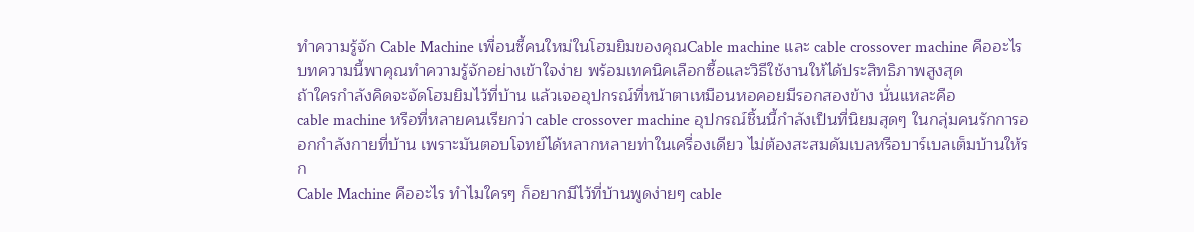ทำความรู้จัก Cable Machine เพื่อนซี้คนใหม่ในโฮมยิมของคุณCable machine และ cable crossover machine คืออะไร บทความนี้พาคุณทำความรู้จักอย่างเข้าใจง่าย พร้อมเทคนิคเลือกซื้อและวิธีใช้งานให้ได้ประสิทธิภาพสูงสุด
ถ้าใครกำลังคิดจะจัดโฮมยิมไว้ที่บ้าน แล้วเจออุปกรณ์ที่หน้าตาเหมือนหอคอยมีรอกสองข้าง นั่นแหละคือ
cable machine หรือที่หลายคนเรียกว่า cable crossover machine อุปกรณ์ชิ้นนี้กำลังเป็นที่นิยมสุดๆ ในกลุ่มคนรักการออกกำลังกายที่บ้าน เพราะมันตอบโจทย์ได้หลากหลายท่าในเครื่องเดียว ไม่ต้องสะสมดัมเบลหรือบาร์เบลเต็มบ้านให้รก
Cable Machine คืออะไร ทำไมใครๆ ก็อยากมีไว้ที่บ้านพูดง่ายๆ cable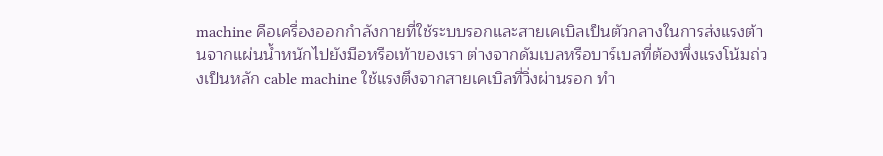machine คือเครื่องออกกำลังกายที่ใช้ระบบรอกและสายเคเบิลเป็นตัวกลางในการส่งแรงต้านจากแผ่นน้ำหนักไปยังมือหรือเท้าของเรา ต่างจากดัมเบลหรือบาร์เบลที่ต้องพึ่งแรงโน้มถ่วงเป็นหลัก cable machine ใช้แรงตึงจากสายเคเบิลที่วิ่งผ่านรอก ทำ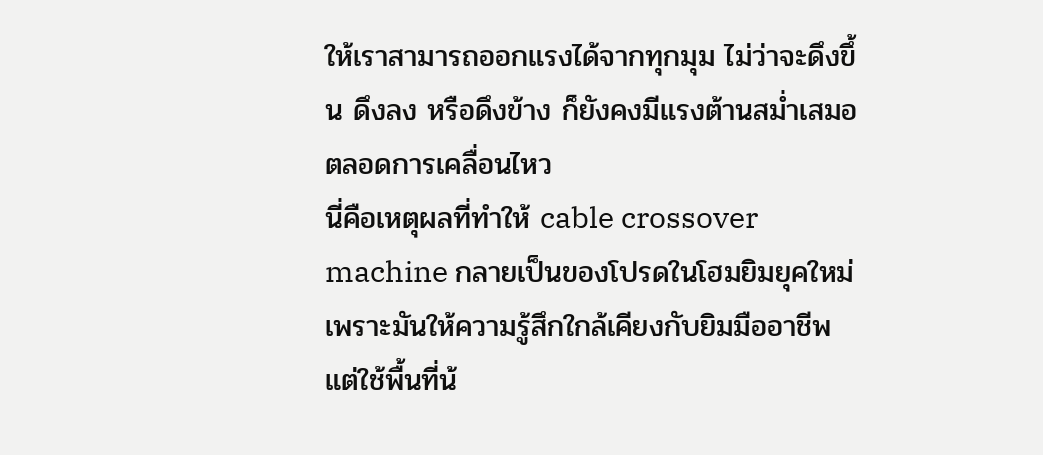ให้เราสามารถออกแรงได้จากทุกมุม ไม่ว่าจะดึงขึ้น ดึงลง หรือดึงข้าง ก็ยังคงมีแรงต้านสม่ำเสมอตลอดการเคลื่อนไหว
นี่คือเหตุผลที่ทำให้ cable crossover machine กลายเป็นของโปรดในโฮมยิมยุคใหม่ เพราะมันให้ความรู้สึกใกล้เคียงกับยิมมืออาชีพ แต่ใช้พื้นที่น้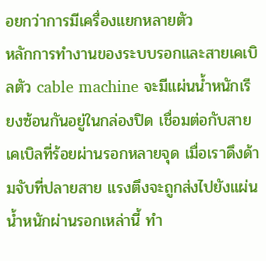อยกว่าการมีเครื่องแยกหลายตัว
หลักการทำงานของระบบรอกและสายเคเบิลตัว cable machine จะมีแผ่นน้ำหนักเรียงซ้อนกันอยู่ในกล่องปิด เชื่อมต่อกับสายเคเบิลที่ร้อยผ่านรอกหลายจุด เมื่อเราดึงด้ามจับที่ปลายสาย แรงตึงจะถูกส่งไปยังแผ่นน้ำหนักผ่านรอกเหล่านี้ ทำ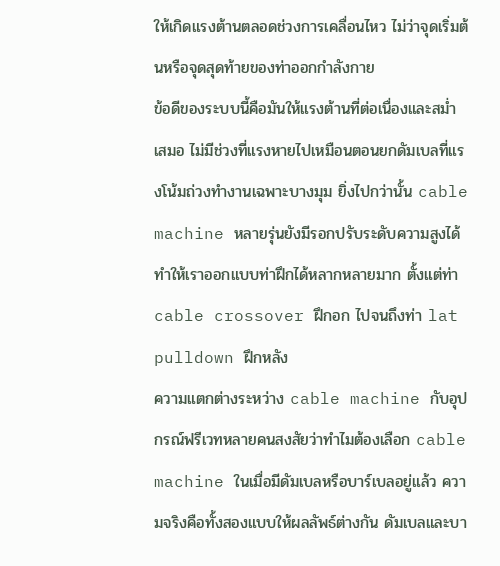ให้เกิดแรงต้านตลอดช่วงการเคลื่อนไหว ไม่ว่าจุดเริ่มต้นหรือจุดสุดท้ายของท่าออกกำลังกาย
ข้อดีของระบบนี้คือมันให้แรงต้านที่ต่อเนื่องและสม่ำเสมอ ไม่มีช่วงที่แรงหายไปเหมือนตอนยกดัมเบลที่แรงโน้มถ่วงทำงานเฉพาะบางมุม ยิ่งไปกว่านั้น cable machine หลายรุ่นยังมีรอกปรับระดับความสูงได้ ทำให้เราออกแบบท่าฝึกได้หลากหลายมาก ตั้งแต่ท่า cable crossover ฝึกอก ไปจนถึงท่า lat pulldown ฝึกหลัง
ความแตกต่างระหว่าง cable machine กับอุปกรณ์ฟรีเวทหลายคนสงสัยว่าทำไมต้องเลือก cable machine ในเมื่อมีดัมเบลหรือบาร์เบลอยู่แล้ว ความจริงคือทั้งสองแบบให้ผลลัพธ์ต่างกัน ดัมเบลและบา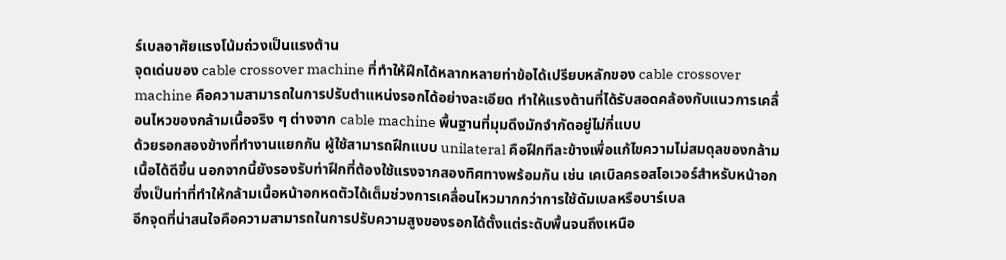ร์เบลอาศัยแรงโน้มถ่วงเป็นแรงต้าน
จุดเด่นของ cable crossover machine ที่ทำให้ฝึกได้หลากหลายท่าข้อได้เปรียบหลักของ cable crossover machine คือความสามารถในการปรับตำแหน่งรอกได้อย่างละเอียด ทำให้แรงต้านที่ได้รับสอดคล้องกับแนวการเคลื่อนไหวของกล้ามเนื้อจริง ๆ ต่างจาก cable machine พื้นฐานที่มุมดึงมักจำกัดอยู่ไม่กี่แบบ
ด้วยรอกสองข้างที่ทำงานแยกกัน ผู้ใช้สามารถฝึกแบบ unilateral คือฝึกทีละข้างเพื่อแก้ไขความไม่สมดุลของกล้ามเนื้อได้ดีขึ้น นอกจากนี้ยังรองรับท่าฝึกที่ต้องใช้แรงจากสองทิศทางพร้อมกัน เช่น เคเบิลครอสโอเวอร์สำหรับหน้าอก ซึ่งเป็นท่าที่ทำให้กล้ามเนื้อหน้าอกหดตัวได้เต็มช่วงการเคลื่อนไหวมากกว่าการใช้ดัมเบลหรือบาร์เบล
อีกจุดที่น่าสนใจคือความสามารถในการปรับความสูงของรอกได้ตั้งแต่ระดับพื้นจนถึงเหนือ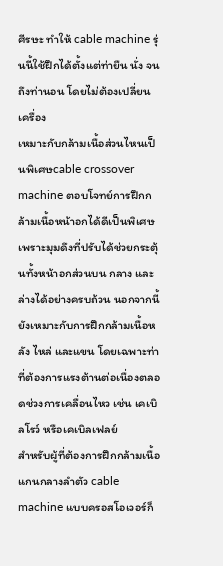ศีรษะ ทำให้ cable machine รุ่นนี้ใช้ฝึกได้ตั้งแต่ท่ายืน นั่ง จนถึงท่านอน โดยไม่ต้องเปลี่ยนเครื่อง
เหมาะกับกล้ามเนื้อส่วนไหนเป็นพิเศษcable crossover machine ตอบโจทย์การฝึกกล้ามเนื้อหน้าอกได้ดีเป็นพิเศษ เพราะมุมดึงที่ปรับได้ช่วยกระตุ้นทั้งหน้าอกส่วนบน กลาง และล่างได้อย่างครบถ้วน นอกจากนี้ยังเหมาะกับการฝึกกล้ามเนื้อหลัง ไหล่ และแขน โดยเฉพาะท่าที่ต้องการแรงต้านต่อเนื่องตลอดช่วงการเคลื่อนไหว เช่น เคเบิลโรว์ หรือเคเบิลเฟลย์
สำหรับผู้ที่ต้องการฝึกกล้ามเนื้อแกนกลางลำตัว cable machine แบบครอสโอเวอร์ก็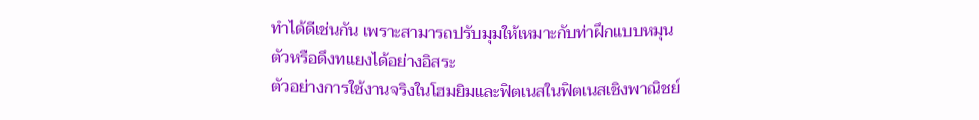ทำได้ดีเช่นกัน เพราะสามารถปรับมุมให้เหมาะกับท่าฝึกแบบหมุนตัวหรือดึงทแยงได้อย่างอิสระ
ตัวอย่างการใช้งานจริงในโฮมยิมและฟิตเนสในฟิตเนสเชิงพาณิชย์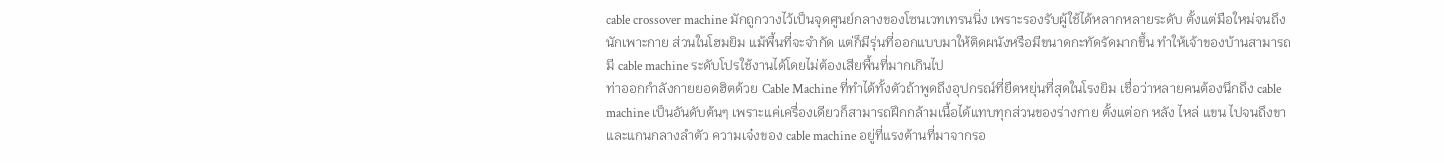cable crossover machine มักถูกวางไว้เป็นจุดศูนย์กลางของโซนเวทเทรนนิ่ง เพราะรองรับผู้ใช้ได้หลากหลายระดับ ตั้งแต่มือใหม่จนถึงนักเพาะกาย ส่วนในโฮมยิม แม้พื้นที่จะจำกัด แต่ก็มีรุ่นที่ออกแบบมาให้ติดผนังหรือมีขนาดกะทัดรัดมากขึ้น ทำให้เจ้าของบ้านสามารถมี cable machine ระดับโปรใช้งานได้โดยไม่ต้องเสียพื้นที่มากเกินไป
ท่าออกกำลังกายยอดฮิตด้วย Cable Machine ที่ทำได้ทั้งตัวถ้าพูดถึงอุปกรณ์ที่ยืดหยุ่นที่สุดในโรงยิม เชื่อว่าหลายคนต้องนึกถึง cable machine เป็นอันดับต้นๆ เพราะแค่เครื่องเดียวก็สามารถฝึกกล้ามเนื้อได้แทบทุกส่วนของร่างกาย ตั้งแต่อก หลัง ไหล่ แขน ไปจนถึงขาและแกนกลางลำตัว ความเจ๋งของ cable machine อยู่ที่แรงต้านที่มาจากรอ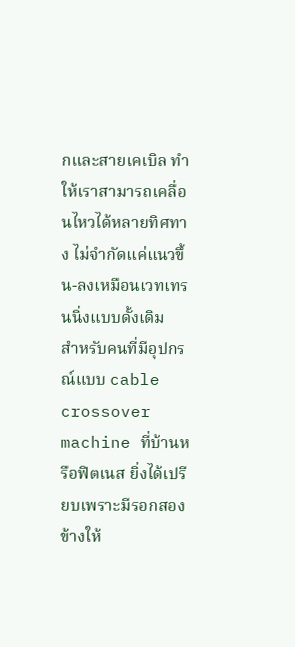กและสายเคเบิล ทำให้เราสามารถเคลื่อนไหวได้หลายทิศทาง ไม่จำกัดแค่แนวขึ้น-ลงเหมือนเวทเทรนนิ่งแบบดั้งเดิม
สำหรับคนที่มีอุปกรณ์แบบ cable crossover machine ที่บ้านหรือฟิตเนส ยิ่งได้เปรียบเพราะมีรอกสองข้างให้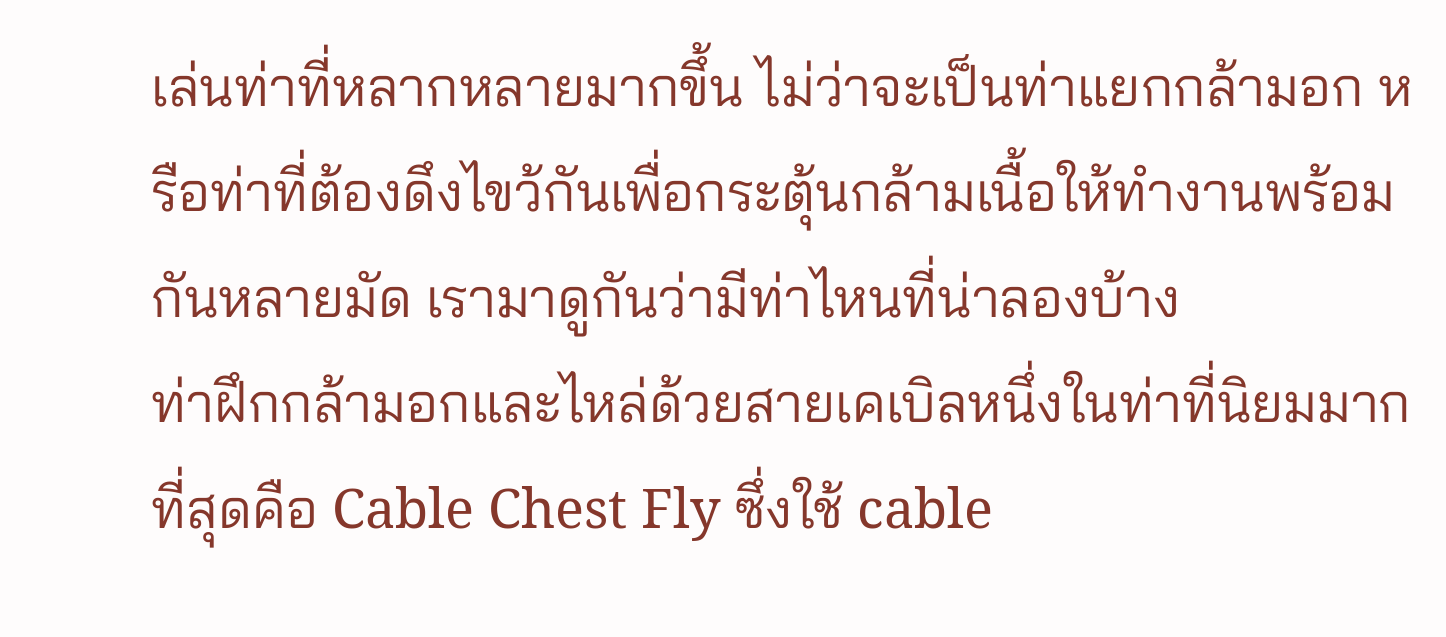เล่นท่าที่หลากหลายมากขึ้น ไม่ว่าจะเป็นท่าแยกกล้ามอก หรือท่าที่ต้องดึงไขว้กันเพื่อกระตุ้นกล้ามเนื้อให้ทำงานพร้อมกันหลายมัด เรามาดูกันว่ามีท่าไหนที่น่าลองบ้าง
ท่าฝึกกล้ามอกและไหล่ด้วยสายเคเบิลหนึ่งในท่าที่นิยมมากที่สุดคือ Cable Chest Fly ซึ่งใช้ cable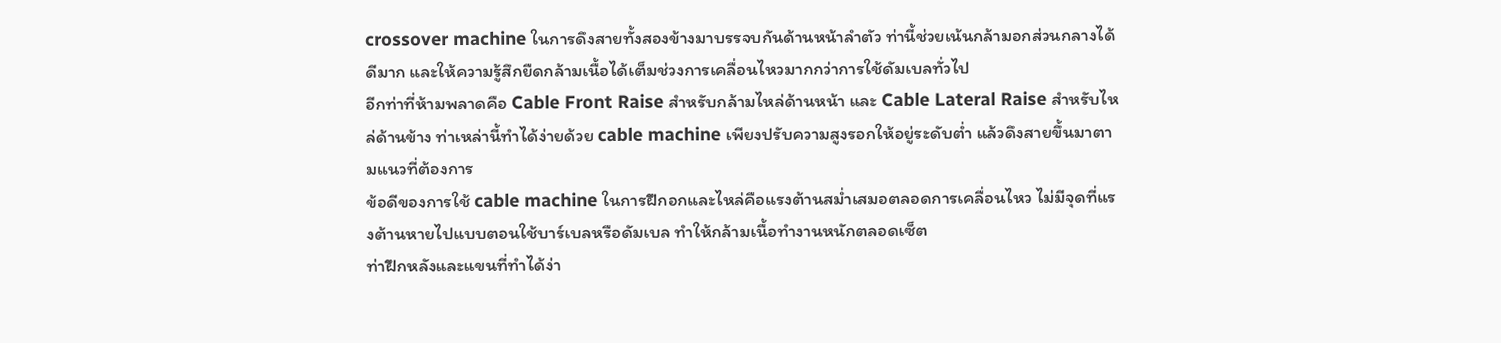crossover machine ในการดึงสายทั้งสองข้างมาบรรจบกันด้านหน้าลำตัว ท่านี้ช่วยเน้นกล้ามอกส่วนกลางได้ดีมาก และให้ความรู้สึกยืดกล้ามเนื้อได้เต็มช่วงการเคลื่อนไหวมากกว่าการใช้ดัมเบลทั่วไป
อีกท่าที่ห้ามพลาดคือ Cable Front Raise สำหรับกล้ามไหล่ด้านหน้า และ Cable Lateral Raise สำหรับไหล่ด้านข้าง ท่าเหล่านี้ทำได้ง่ายด้วย cable machine เพียงปรับความสูงรอกให้อยู่ระดับต่ำ แล้วดึงสายขึ้นมาตามแนวที่ต้องการ
ข้อดีของการใช้ cable machine ในการฝึกอกและไหล่คือแรงต้านสม่ำเสมอตลอดการเคลื่อนไหว ไม่มีจุดที่แรงต้านหายไปแบบตอนใช้บาร์เบลหรือดัมเบล ทำให้กล้ามเนื้อทำงานหนักตลอดเซ็ต
ท่าฝึกหลังและแขนที่ทำได้ง่า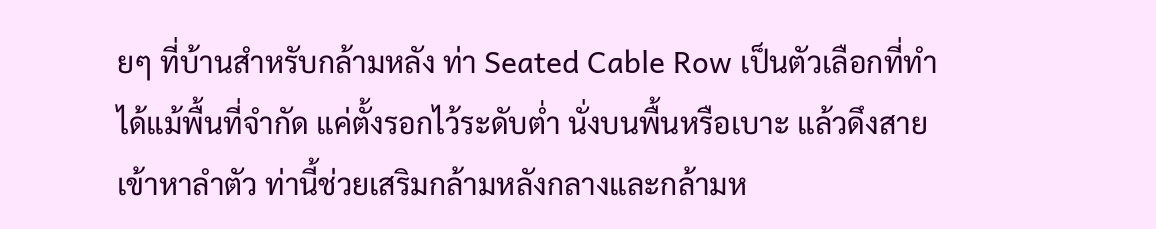ยๆ ที่บ้านสำหรับกล้ามหลัง ท่า Seated Cable Row เป็นตัวเลือกที่ทำได้แม้พื้นที่จำกัด แค่ตั้งรอกไว้ระดับต่ำ นั่งบนพื้นหรือเบาะ แล้วดึงสายเข้าหาลำตัว ท่านี้ช่วยเสริมกล้ามหลังกลางและกล้ามห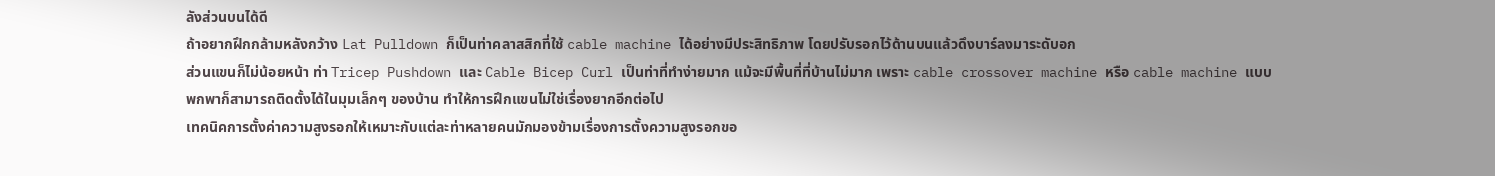ลังส่วนบนได้ดี
ถ้าอยากฝึกกล้ามหลังกว้าง Lat Pulldown ก็เป็นท่าคลาสสิกที่ใช้ cable machine ได้อย่างมีประสิทธิภาพ โดยปรับรอกไว้ด้านบนแล้วดึงบาร์ลงมาระดับอก
ส่วนแขนก็ไม่น้อยหน้า ท่า Tricep Pushdown และ Cable Bicep Curl เป็นท่าที่ทำง่ายมาก แม้จะมีพื้นที่ที่บ้านไม่มาก เพราะ cable crossover machine หรือ cable machine แบบพกพาก็สามารถติดตั้งได้ในมุมเล็กๆ ของบ้าน ทำให้การฝึกแขนไม่ใช่เรื่องยากอีกต่อไป
เทคนิคการตั้งค่าความสูงรอกให้เหมาะกับแต่ละท่าหลายคนมักมองข้ามเรื่องการตั้งความสูงรอกขอ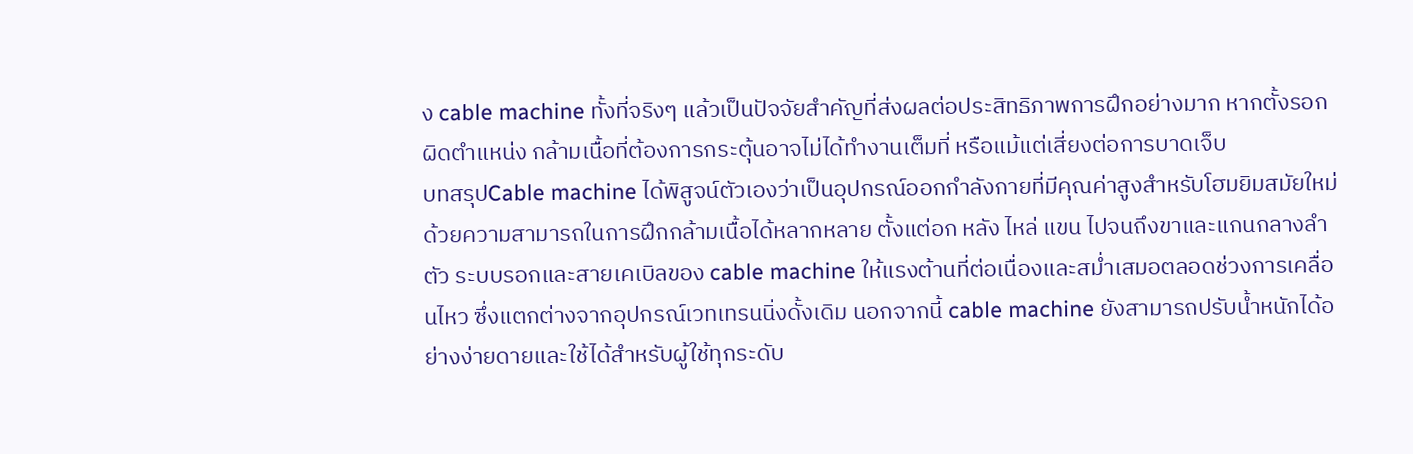ง cable machine ทั้งที่จริงๆ แล้วเป็นปัจจัยสำคัญที่ส่งผลต่อประสิทธิภาพการฝึกอย่างมาก หากตั้งรอกผิดตำแหน่ง กล้ามเนื้อที่ต้องการกระตุ้นอาจไม่ได้ทำงานเต็มที่ หรือแม้แต่เสี่ยงต่อการบาดเจ็บ
บทสรุปCable machine ได้พิสูจน์ตัวเองว่าเป็นอุปกรณ์ออกกำลังกายที่มีคุณค่าสูงสำหรับโฮมยิมสมัยใหม่ด้วยความสามารถในการฝึกกล้ามเนื้อได้หลากหลาย ตั้งแต่อก หลัง ไหล่ แขน ไปจนถึงขาและแกนกลางลำตัว ระบบรอกและสายเคเบิลของ cable machine ให้แรงต้านที่ต่อเนื่องและสม่ำเสมอตลอดช่วงการเคลื่อนไหว ซึ่งแตกต่างจากอุปกรณ์เวทเทรนนิ่งดั้งเดิม นอกจากนี้ cable machine ยังสามารถปรับน้ำหนักได้อย่างง่ายดายและใช้ได้สำหรับผู้ใช้ทุกระดับ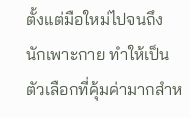ตั้งแต่มือใหม่ไปจนถึงนักเพาะกาย ทำให้เป็นตัวเลือกที่คุ้มค่ามากสำห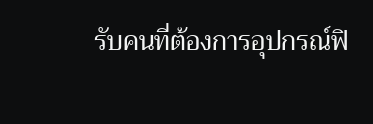รับคนที่ต้องการอุปกรณ์ฟิ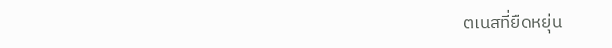ตเนสที่ยืดหยุ่น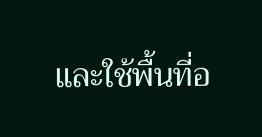และใช้พื้นที่อ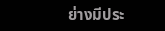ย่างมีประ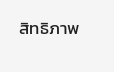สิทธิภาพ